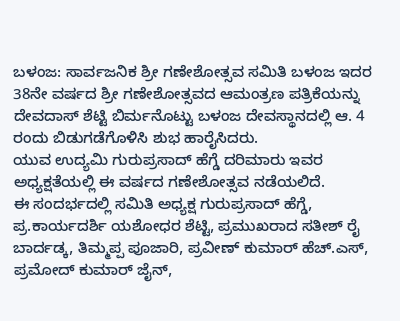ಬಳಂಜ: ಸಾರ್ವಜನಿಕ ಶ್ರೀ ಗಣೇಶೋತ್ಸವ ಸಮಿತಿ ಬಳಂಜ ಇದರ 38ನೇ ವರ್ಷದ ಶ್ರೀ ಗಣೇಶೋತ್ಸವದ ಆಮಂತ್ರಣ ಪತ್ರಿಕೆಯನ್ನು ದೇವದಾಸ್ ಶೆಟ್ಟಿ ಬಿರ್ಮನೊಟ್ಟು ಬಳಂಜ ದೇವಸ್ಥಾನದಲ್ಲಿ ಆ. 4 ರಂದು ಬಿಡುಗಡೆಗೊಳಿಸಿ ಶುಭ ಹಾರೈಸಿದರು.
ಯುವ ಉದ್ಯಮಿ ಗುರುಪ್ರಸಾದ್ ಹೆಗ್ಡೆ ದರಿಮಾರು ಇವರ ಅಧ್ಯಕ್ಷತೆಯಲ್ಲಿ ಈ ವರ್ಷದ ಗಣೇಶೋತ್ಸವ ನಡೆಯಲಿದೆ.
ಈ ಸಂದರ್ಭದಲ್ಲಿ ಸಮಿತಿ ಅಧ್ಯಕ್ಷ ಗುರುಪ್ರಸಾದ್ ಹೆಗ್ಡೆ, ಪ್ರ.ಕಾರ್ಯದರ್ಶಿ ಯಶೋಧರ ಶೆಟ್ಟಿ, ಪ್ರಮುಖರಾದ ಸತೀಶ್ ರೈ ಬಾರ್ದಡ್ಕ, ತಿಮ್ಮಪ್ಪ ಪೂಜಾರಿ, ಪ್ರವೀಣ್ ಕುಮಾರ್ ಹೆಚ್.ಎಸ್, ಪ್ರಮೋದ್ ಕುಮಾರ್ ಜೈನ್,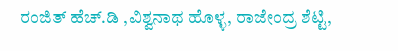ರಂಜಿತ್ ಹೆಚ್.ಡಿ ,ವಿಶ್ವನಾಥ ಹೊಳ್ಳ, ರಾಜೇಂದ್ರ ಶೆಟ್ಟಿ,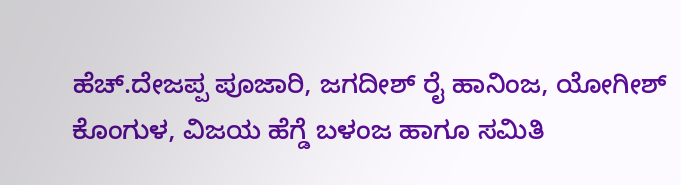ಹೆಚ್.ದೇಜಪ್ಪ ಪೂಜಾರಿ, ಜಗದೀಶ್ ರೈ ಹಾನಿಂಜ, ಯೋಗೀಶ್ ಕೊಂಗುಳ, ವಿಜಯ ಹೆಗ್ಡೆ ಬಳಂಜ ಹಾಗೂ ಸಮಿತಿ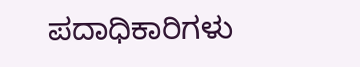ಪದಾಧಿಕಾರಿಗಳು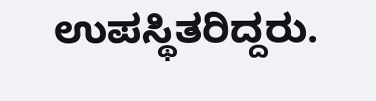ಉಪಸ್ಥಿತರಿದ್ದರು.